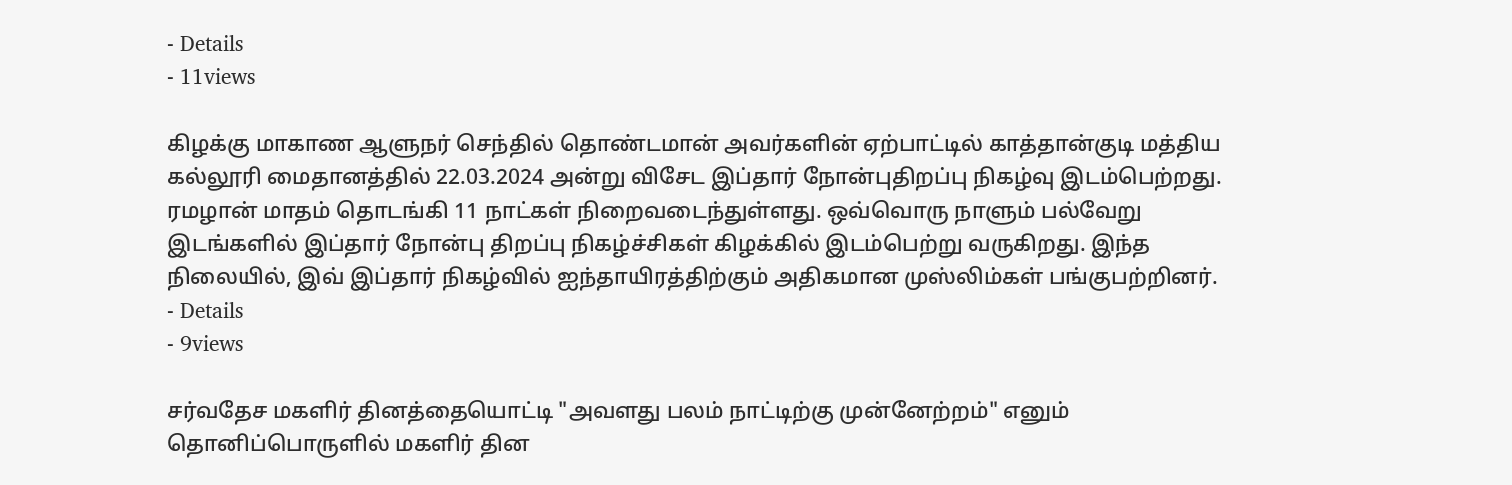- Details
- 11views

கிழக்கு மாகாண ஆளுநர் செந்தில் தொண்டமான் அவர்களின் ஏற்பாட்டில் காத்தான்குடி மத்திய கல்லூரி மைதானத்தில் 22.03.2024 அன்று விசேட இப்தார் நோன்புதிறப்பு நிகழ்வு இடம்பெற்றது. ரமழான் மாதம் தொடங்கி 11 நாட்கள் நிறைவடைந்துள்ளது. ஒவ்வொரு நாளும் பல்வேறு இடங்களில் இப்தார் நோன்பு திறப்பு நிகழ்ச்சிகள் கிழக்கில் இடம்பெற்று வருகிறது. இந்த நிலையில், இவ் இப்தார் நிகழ்வில் ஐந்தாயிரத்திற்கும் அதிகமான முஸ்லிம்கள் பங்குபற்றினர்.
- Details
- 9views

சர்வதேச மகளிர் தினத்தையொட்டி "அவளது பலம் நாட்டிற்கு முன்னேற்றம்" எனும் தொனிப்பொருளில் மகளிர் தின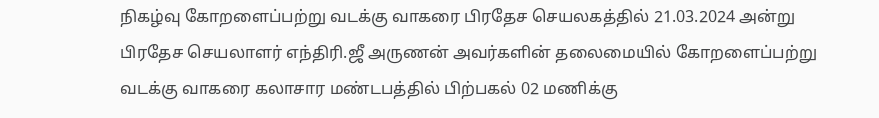நிகழ்வு கோறளைப்பற்று வடக்கு வாகரை பிரதேச செயலகத்தில் 21.03.2024 அன்று பிரதேச செயலாளர் எந்திரி.ஜீ அருணன் அவர்களின் தலைமையில் கோறளைப்பற்று வடக்கு வாகரை கலாசார மண்டபத்தில் பிற்பகல் 02 மணிக்கு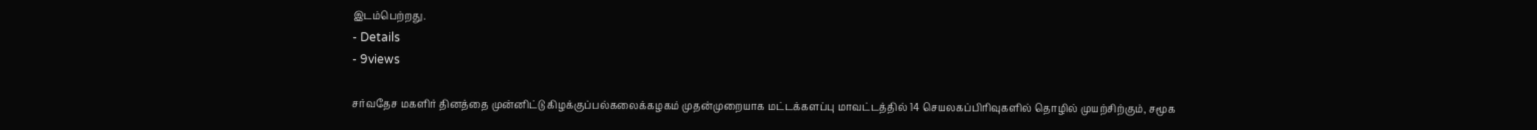இடம்பெற்றது.
- Details
- 9views

சர்வதேச மகளிர் தினத்தை முன்னிட்டு கிழக்குப்பல்கலைக்கழகம் முதன்முறையாக மட்டக்களப்பு மாவட்டத்தில் 14 செயலகப்பிரிவுகளில் தொழில் முயற்சிற்கும், சமூக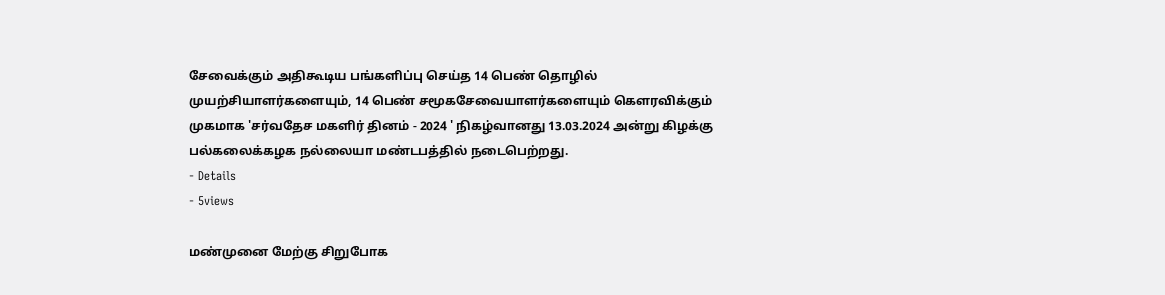சேவைக்கும் அதிகூடிய பங்களிப்பு செய்த 14 பெண் தொழில் முயற்சியாளர்களையும், 14 பெண் சமூகசேவையாளர்களையும் கௌரவிக்கும் முகமாக 'சர்வதேச மகளிர் தினம் - 2024 ' நிகழ்வானது 13.03.2024 அன்று கிழக்கு பல்கலைக்கழக நல்லையா மண்டபத்தில் நடைபெற்றது.
- Details
- 5views

மண்முனை மேற்கு சிறுபோக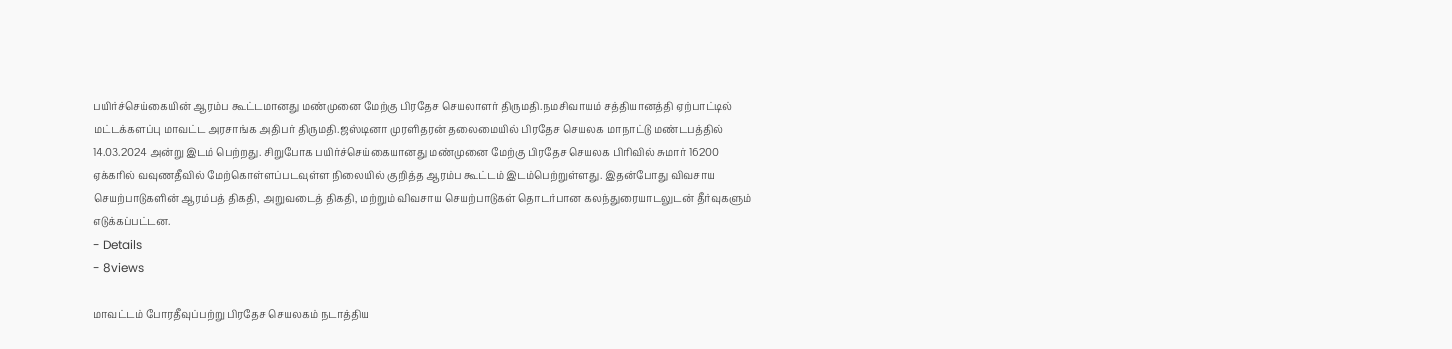பயிர்ச்செய்கையின் ஆரம்ப கூட்டமானது மண்முனை மேற்கு பிரதேச செயலாளர் திருமதி.நமசிவாயம் சத்தியானத்தி ஏற்பாட்டில் மட்டக்களப்பு மாவட்ட அரசாங்க அதிபர் திருமதி.ஜஸ்டினா முரளிதரன் தலைமையில் பிரதேச செயலக மாநாட்டு மண்டபத்தில் 14.03.2024 அன்று இடம் பெற்றது. சிறுபோக பயிர்ச்செய்கையானது மண்முனை மேற்கு பிரதேச செயலக பிரிவில் சுமார் 16200 ஏக்கரில் வவுணதீவில் மேற்கொள்ளப்படவுள்ள நிலையில் குறித்த ஆரம்ப கூட்டம் இடம்பெற்றுள்ளது. இதன்போது விவசாய செயற்பாடுகளின் ஆரம்பத் திகதி, அறுவடைத் திகதி, மற்றும் விவசாய செயற்பாடுகள் தொடர்பான கலந்துரையாடலுடன் தீர்வுகளும் எடுக்கப்பட்டன.
- Details
- 8views

மாவட்டம் போரதீவுப்பற்று பிரதேச செயலகம் நடாத்திய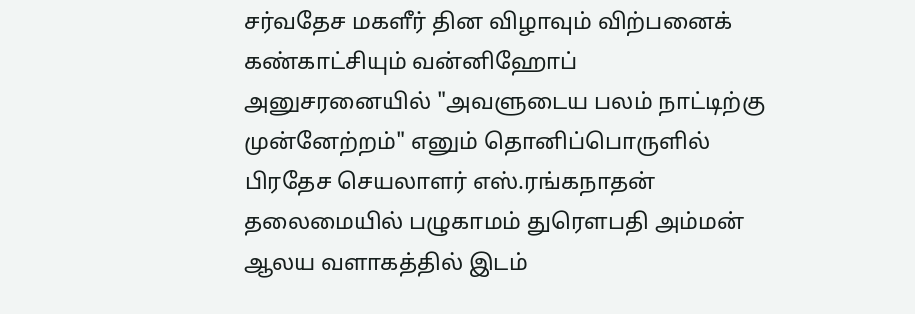சர்வதேச மகளீர் தின விழாவும் விற்பனைக் கண்காட்சியும் வன்னிஹோப் அனுசரனையில் "அவளுடைய பலம் நாட்டிற்கு முன்னேற்றம்" எனும் தொனிப்பொருளில் பிரதேச செயலாளர் எஸ்.ரங்கநாதன் தலைமையில் பழுகாமம் துரௌபதி அம்மன் ஆலய வளாகத்தில் இடம்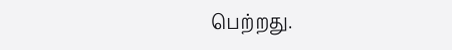பெற்றது.